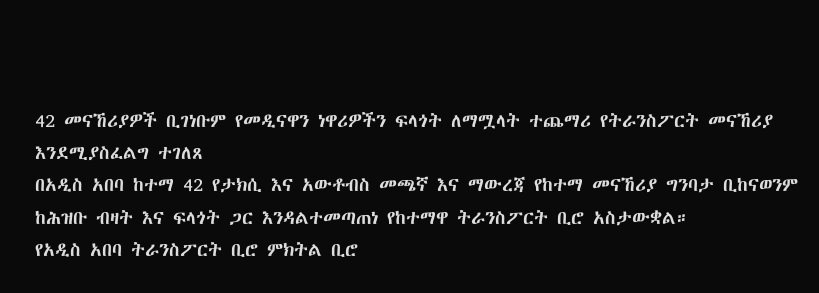42 መናኸሪያዎች ቢገነቡም የመዲናዋን ነዋሪዎችን ፍላጎት ለማሟላት ተጨማሪ የትራንስፖርት መናኸሪያ እንደሚያስፈልግ ተገለጸ
በአዲስ አበባ ከተማ 42 የታክሲ እና አውቶብስ መጫኛ እና ማውረጃ የከተማ መናኸሪያ ግንባታ ቢከናወንም ከሕዝቡ ብዛት እና ፍላጎት ጋር እንዳልተመጣጠነ የከተማዋ ትራንስፖርት ቢሮ አስታውቋል።
የአዲስ አበባ ትራንስፖርት ቢሮ ምክትል ቢሮ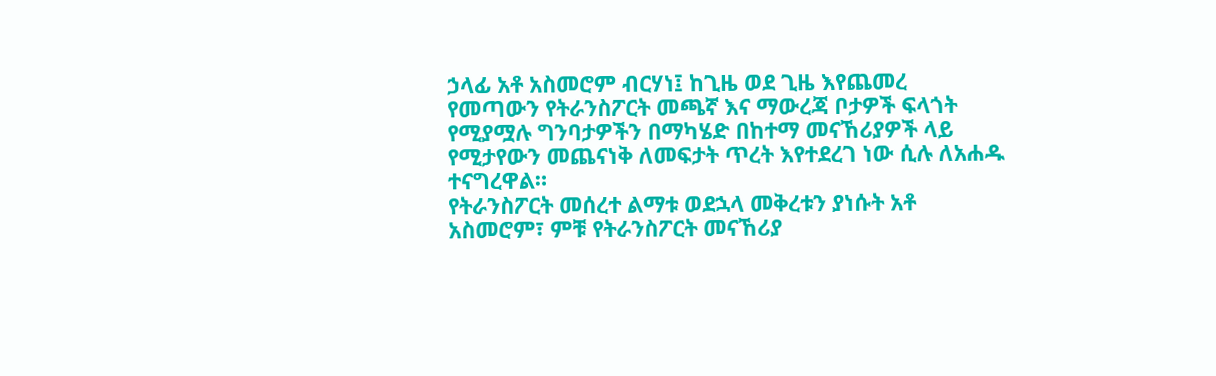ኃላፊ አቶ አስመሮም ብርሃነ፤ ከጊዜ ወደ ጊዜ እየጨመረ የመጣውን የትራንስፖርት መጫኛ እና ማውረጃ ቦታዎች ፍላጎት የሚያሟሉ ግንባታዎችን በማካሄድ በከተማ መናኸሪያዎች ላይ የሚታየውን መጨናነቅ ለመፍታት ጥረት እየተደረገ ነው ሲሉ ለአሐዱ ተናግረዋል።
የትራንስፖርት መሰረተ ልማቱ ወደኋላ መቅረቱን ያነሱት አቶ አስመሮም፣ ምቹ የትራንስፖርት መናኸሪያ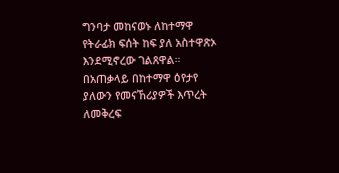ግንባታ መከናወኑ ለከተማዋ የትራፊክ ፍሰት ከፍ ያለ አስተዋጽኦ እንደሚኖረው ገልጸዋል።
በአጠቃላይ በከተማዋ ዕየታየ ያለውን የመናኸሪያዎች እጥረት ለመቅረፍ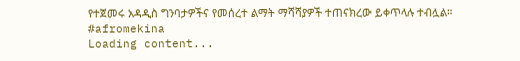የተጀመሩ አዳዲስ ግንባታዎችና የመሰረተ ልማት ማሻሻያዎች ተጠናክረው ይቀጥላሉ ተብሏል።
#afromekina
Loading content...